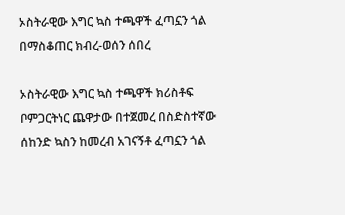ኦስትራዊው እግር ኳስ ተጫዋች ፈጣኗን ጎል በማስቆጠር ክብረ-ወሰን ሰበረ

ኦስትራዊው እግር ኳስ ተጫዋች ክሪስቶፍ ቦምጋርትነር ጨዋታው በተጀመረ በስድስተኛው ሰከንድ ኳስን ከመረብ አገናኝቶ ፈጣኗን ጎል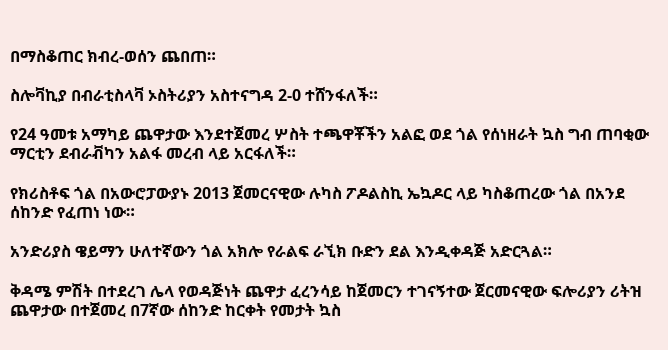በማስቆጠር ክብረ-ወሰን ጨበጠ።

ስሎቫኪያ በብራቲስላቫ ኦስትሪያን አስተናግዳ 2-0 ተሸንፋለች።

የ24 ዓመቱ አማካይ ጨዋታው እንደተጀመረ ሦስት ተጫዋቾችን አልፎ ወደ ጎል የሰነዘራት ኳስ ግብ ጠባቂው ማርቲን ደብራቭካን አልፋ መረብ ላይ አርፋለች።

የክሪስቶፍ ጎል በአውሮፓውያኑ 2013 ጀመርናዊው ሉካስ ፖዶልስኪ ኤኳዶር ላይ ካስቆጠረው ጎል በአንደ ሰከንድ የፈጠነ ነው።

አንድሪያስ ዌይማን ሁለተኛውን ጎል አክሎ የራልፍ ራኚክ ቡድን ደል እንዲቀዳጅ አድርጓል።

ቅዳሜ ምሽት በተደረገ ሌላ የወዳጅነት ጨዋታ ፈረንሳይ ከጀመርን ተገናኝተው ጀርመናዊው ፍሎሪያን ሪትዝ ጨዋታው በተጀመረ በ7ኛው ሰከንድ ከርቀት የመታት ኳስ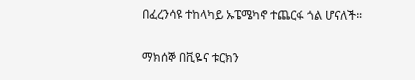በፈረንሳዩ ተከላካይ ኡፔሜካኖ ተጨርፋ ጎል ሆናለች።

ማክሰኞ በቪዬና ቱርክን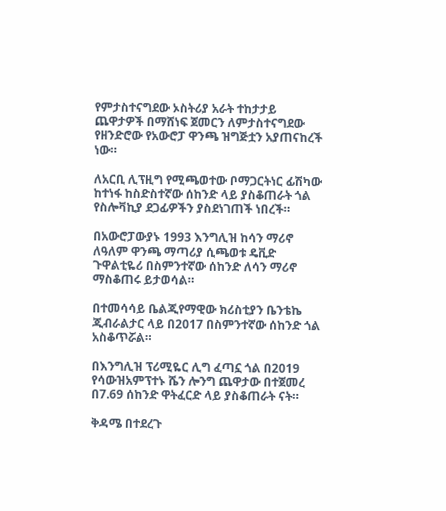የምታስተናግደው ኦስትሪያ አራት ተከታታይ ጨዋታዎች በማሸነፍ ጀመርን ለምታስተናግደው የዘንድሮው የአውሮፓ ዋንጫ ዝግጅቷን አያጠናከረች ነው።

ለአርቢ ሊፕዚግ የሚጫወተው ቦማጋርትነር ፊሽካው ከተነፋ ከስድስተኛው ሰከንድ ላይ ያስቆጠራት ጎል የስሎቫኪያ ደጋፊዎችን ያስደነገጠች ነበረች።

በአውሮፓውያኑ 1993 እንግሊዝ ከሳን ማሪኖ ለዓለም ዋንጫ ማጣሪያ ሲጫወቱ ዴቪድ ጉዋልቲዬሪ በስምንተኛው ሰከንድ ለሳን ማሪኖ ማስቆጠሩ ይታወሳል።

በተመሳሳይ ቤልጂየማዊው ክሪስቲያን ቤንቴኬ ጂብራልታር ላይ በ2017 በስምንተኛው ሰከንድ ጎል አስቆጥሯል።

በእንግሊዝ ፕሪሚዬር ሊግ ፈጣኗ ጎል በ2019 የሳውዝአምፕተኑ ሼን ሎንግ ጨዋታው በተጀመረ በ7.69 ሰከንድ ዋትፈርድ ላይ ያስቆጠራት ናት።

ቅዳሜ በተደረጉ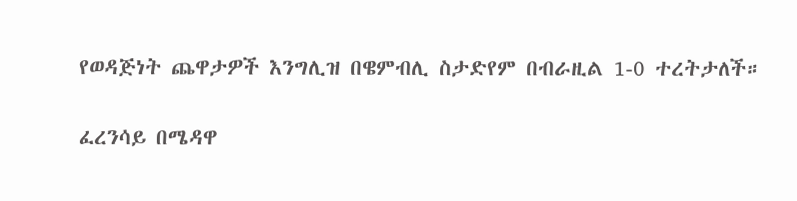የወዳጅነት ጨዋታዎች እንግሊዝ በዌምብሊ ስታድየም በብራዚል 1-0 ተረትታለች።

ፈረንሳይ በሜዳዋ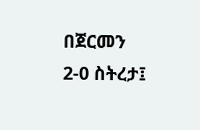በጀርመን 2-0 ስትረታ፤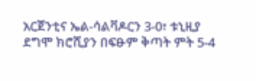አርጀንቲና ኤል-ሳልቫዶርን 3-0፣ ቱኒዚያ ደግሞ ክሮሺያን በፍፁም ቅጣት ምት 5-4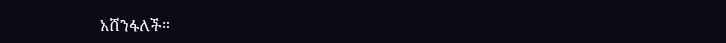አሸንፋለች።